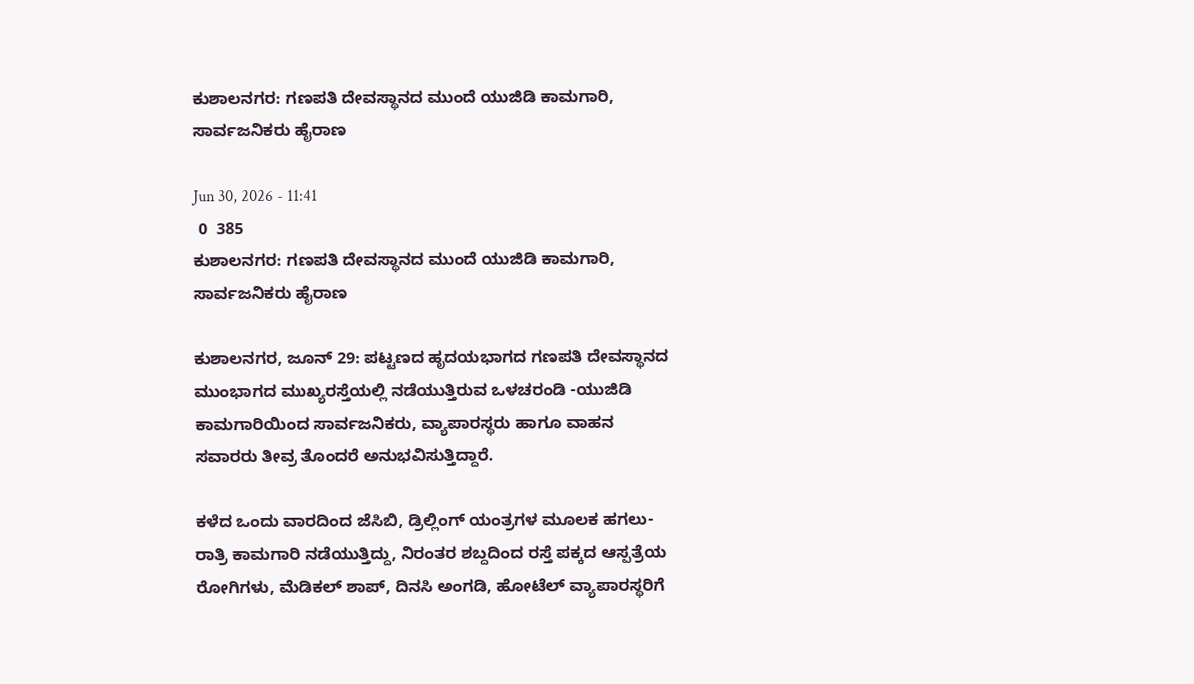ಕುಶಾಲನಗರ: ಗಣಪತಿ ದೇವಸ್ಥಾನದ ಮುಂದೆ ಯುಜಿಡಿ ಕಾಮಗಾರಿ, ಸಾರ್ವಜನಿಕರು ಹೈರಾಣ

Jun 30, 2026 - 11:41
 0  385
ಕುಶಾಲನಗರ: ಗಣಪತಿ ದೇವಸ್ಥಾನದ ಮುಂದೆ ಯುಜಿಡಿ ಕಾಮಗಾರಿ, ಸಾರ್ವಜನಿಕರು ಹೈರಾಣ

ಕುಶಾಲನಗರ, ಜೂನ್ 29: ಪಟ್ಟಣದ ಹೃದಯಭಾಗದ ಗಣಪತಿ ದೇವಸ್ಥಾನದ ಮುಂಭಾಗದ ಮುಖ್ಯರಸ್ತೆಯಲ್ಲಿ ನಡೆಯುತ್ತಿರುವ ಒಳಚರಂಡಿ -ಯುಜಿಡಿ ಕಾಮಗಾರಿಯಿಂದ ಸಾರ್ವಜನಿಕರು, ವ್ಯಾಪಾರಸ್ಥರು ಹಾಗೂ ವಾಹನ ಸವಾರರು ತೀವ್ರ ತೊಂದರೆ ಅನುಭವಿಸುತ್ತಿದ್ದಾರೆ.

ಕಳೆದ ಒಂದು ವಾರದಿಂದ ಜೆಸಿಬಿ, ಡ್ರಿಲ್ಲಿಂಗ್ ಯಂತ್ರಗಳ ಮೂಲಕ ಹಗಲು-ರಾತ್ರಿ ಕಾಮಗಾರಿ ನಡೆಯುತ್ತಿದ್ದು, ನಿರಂತರ ಶಬ್ದದಿಂದ ರಸ್ತೆ ಪಕ್ಕದ ಆಸ್ಪತ್ರೆಯ ರೋಗಿಗಳು, ಮೆಡಿಕಲ್ ಶಾಪ್, ದಿನಸಿ ಅಂಗಡಿ, ಹೋಟೆಲ್ ವ್ಯಾಪಾರಸ್ಥರಿಗೆ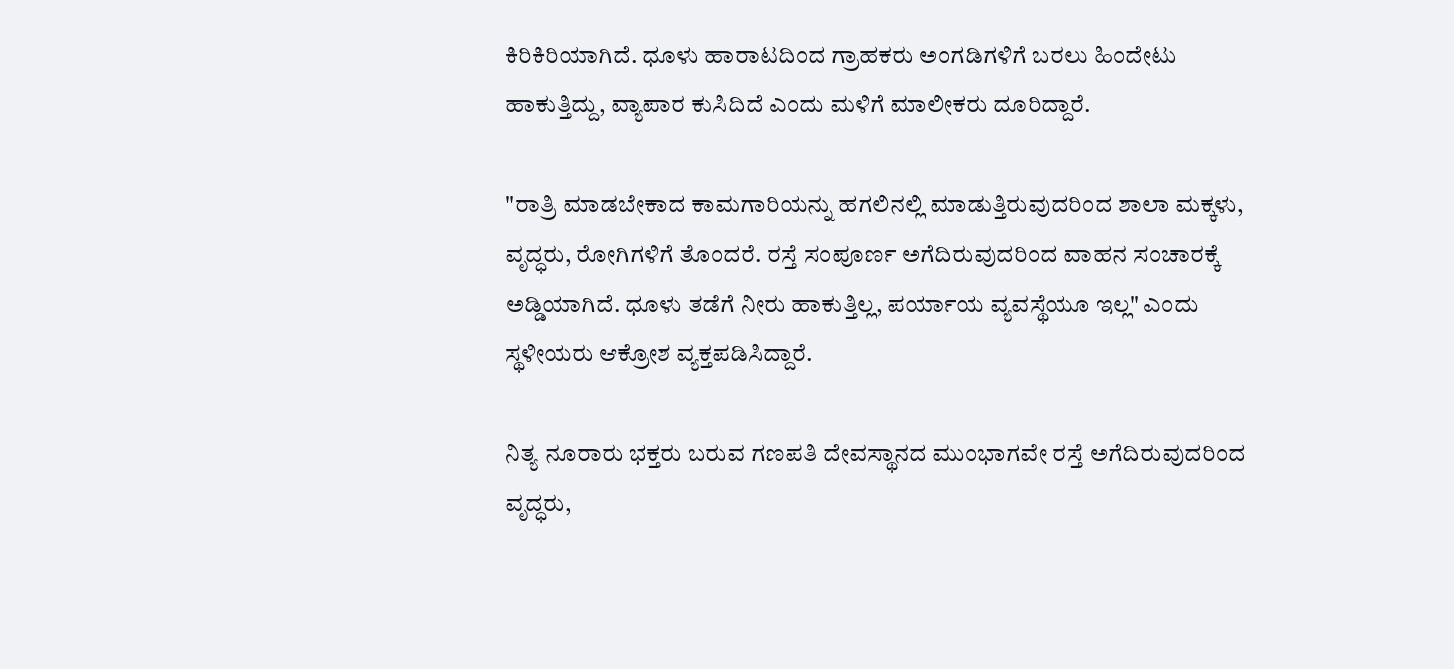ಕಿರಿಕಿರಿಯಾಗಿದೆ. ಧೂಳು ಹಾರಾಟದಿಂದ ಗ್ರಾಹಕರು ಅಂಗಡಿಗಳಿಗೆ ಬರಲು ಹಿಂದೇಟು ಹಾಕುತ್ತಿದ್ದು, ವ್ಯಾಪಾರ ಕುಸಿದಿದೆ ಎಂದು ಮಳಿಗೆ ಮಾಲೀಕರು ದೂರಿದ್ದಾರೆ.

"ರಾತ್ರಿ ಮಾಡಬೇಕಾದ ಕಾಮಗಾರಿಯನ್ನು ಹಗಲಿನಲ್ಲಿ ಮಾಡುತ್ತಿರುವುದರಿಂದ ಶಾಲಾ ಮಕ್ಕಳು, ವೃದ್ಧರು, ರೋಗಿಗಳಿಗೆ ತೊಂದರೆ. ರಸ್ತೆ ಸಂಪೂರ್ಣ ಅಗೆದಿರುವುದರಿಂದ ವಾಹನ ಸಂಚಾರಕ್ಕೆ ಅಡ್ಡಿಯಾಗಿದೆ. ಧೂಳು ತಡೆಗೆ ನೀರು ಹಾಕುತ್ತಿಲ್ಲ, ಪರ್ಯಾಯ ವ್ಯವಸ್ಥೆಯೂ ಇಲ್ಲ" ಎಂದು ಸ್ಥಳೀಯರು ಆಕ್ರೋಶ ವ್ಯಕ್ತಪಡಿಸಿದ್ದಾರೆ.

ನಿತ್ಯ ನೂರಾರು ಭಕ್ತರು ಬರುವ ಗಣಪತಿ ದೇವಸ್ಥಾನದ ಮುಂಭಾಗವೇ ರಸ್ತೆ ಅಗೆದಿರುವುದರಿಂದ ವೃದ್ಧರು,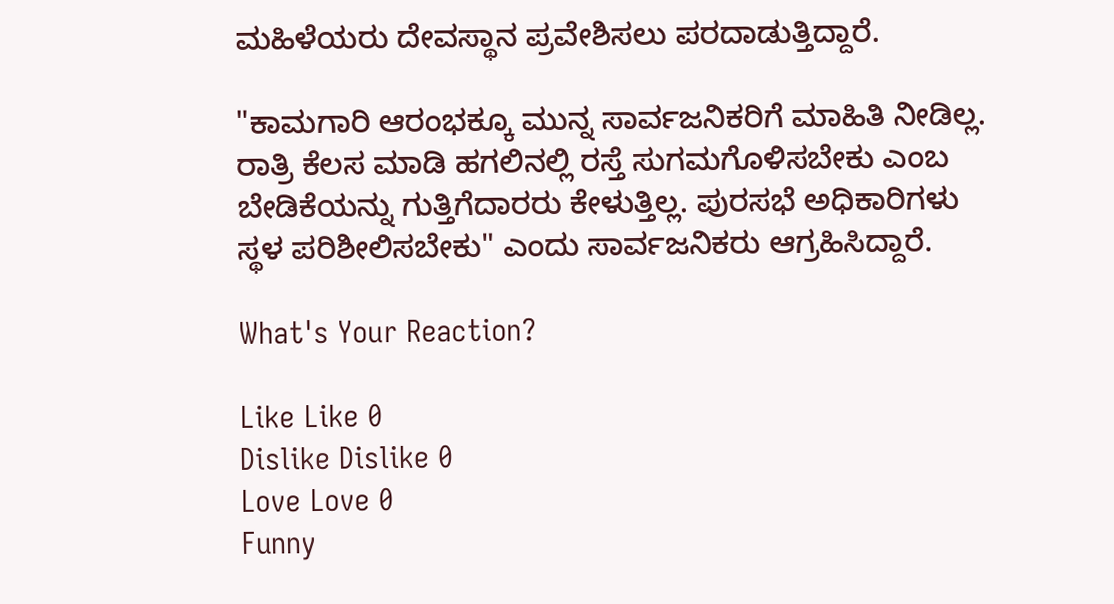ಮಹಿಳೆಯರು ದೇವಸ್ಥಾನ ಪ್ರವೇಶಿಸಲು ಪರದಾಡುತ್ತಿದ್ದಾರೆ.

"ಕಾಮಗಾರಿ ಆರಂಭಕ್ಕೂ ಮುನ್ನ ಸಾರ್ವಜನಿಕರಿಗೆ ಮಾಹಿತಿ ನೀಡಿಲ್ಲ. ರಾತ್ರಿ ಕೆಲಸ ಮಾಡಿ ಹಗಲಿನಲ್ಲಿ ರಸ್ತೆ ಸುಗಮಗೊಳಿಸಬೇಕು ಎಂಬ ಬೇಡಿಕೆಯನ್ನು ಗುತ್ತಿಗೆದಾರರು ಕೇಳುತ್ತಿಲ್ಲ. ಪುರಸಭೆ ಅಧಿಕಾರಿಗಳು ಸ್ಥಳ ಪರಿಶೀಲಿಸಬೇಕು" ಎಂದು ಸಾರ್ವಜನಿಕರು ಆಗ್ರಹಿಸಿದ್ದಾರೆ.

What's Your Reaction?

Like Like 0
Dislike Dislike 0
Love Love 0
Funny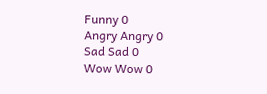Funny 0
Angry Angry 0
Sad Sad 0
Wow Wow 0